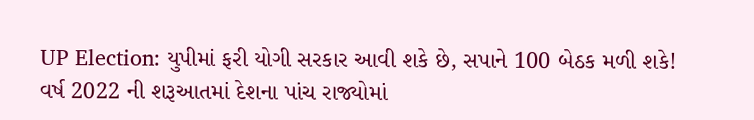UP Election: યુપીમાં ફરી યોગી સરકાર આવી શકે છે, સપાને 100 બેઠક મળી શકે!
વર્ષ 2022 ની શરૂઆતમાં દેશના પાંચ રાજ્યોમાં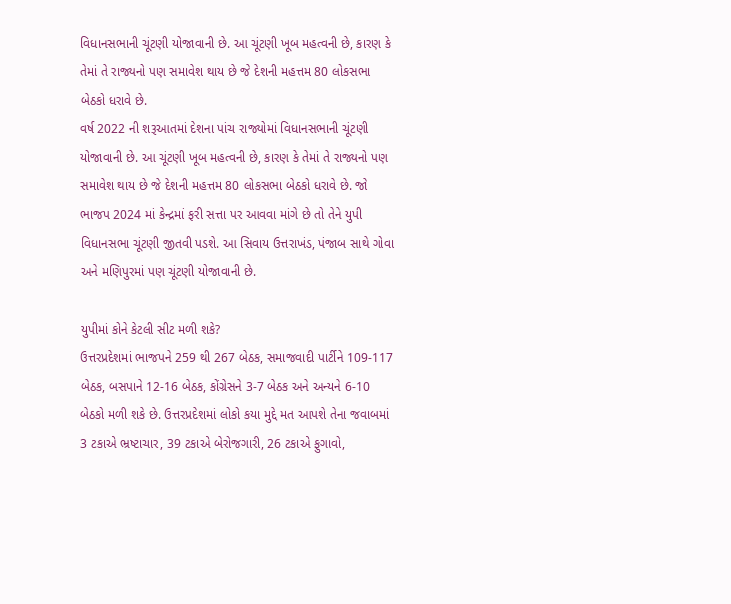વિધાનસભાની ચૂંટણી યોજાવાની છે. આ ચૂંટણી ખૂબ મહત્વની છે, કારણ કે તેમાં તે રાજ્યનો પણ સમાવેશ થાય છે જે દેશની મહત્તમ 80 લોકસભા બેઠકો ધરાવે છે.
વર્ષ 2022 ની શરૂઆતમાં દેશના પાંચ રાજ્યોમાં વિધાનસભાની ચૂંટણી યોજાવાની છે. આ ચૂંટણી ખૂબ મહત્વની છે, કારણ કે તેમાં તે રાજ્યનો પણ સમાવેશ થાય છે જે દેશની મહત્તમ 80 લોકસભા બેઠકો ધરાવે છે. જો ભાજપ 2024 માં કેન્દ્રમાં ફરી સત્તા પર આવવા માંગે છે તો તેને યુપી વિધાનસભા ચૂંટણી જીતવી પડશે. આ સિવાય ઉત્તરાખંડ, પંજાબ સાથે ગોવા અને મણિપુરમાં પણ ચૂંટણી યોજાવાની છે.

યુપીમાં કોને કેટલી સીટ મળી શકે?
ઉત્તરપ્રદેશમાં ભાજપને 259 થી 267 બેઠક, સમાજવાદી પાર્ટીને 109-117 બેઠક, બસપાને 12-16 બેઠક, કોંગ્રેસને 3-7 બેઠક અને અન્યને 6-10 બેઠકો મળી શકે છે. ઉત્તરપ્રદેશમાં લોકો કયા મુદ્દે મત આપશે તેના જવાબમાં 3 ટકાએ ભ્રષ્ટાચાર, 39 ટકાએ બેરોજગારી, 26 ટકાએ ફુગાવો,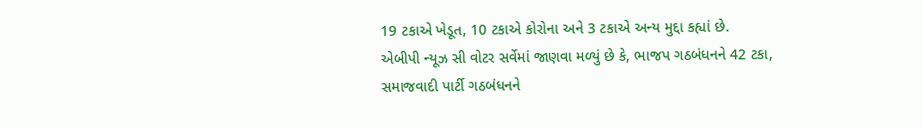19 ટકાએ ખેડૂત, 10 ટકાએ કોરોના અને 3 ટકાએ અન્ય મુદ્દા કહ્યાં છે.
એબીપી ન્યૂઝ સી વોટર સર્વેમાં જાણવા મળ્યું છે કે, ભાજપ ગઠબંધનને 42 ટકા, સમાજવાદી પાર્ટી ગઠબંધનને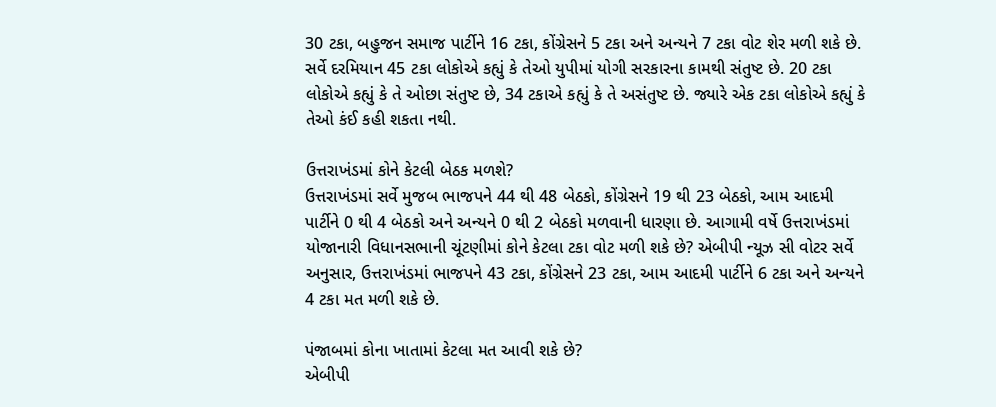30 ટકા, બહુજન સમાજ પાર્ટીને 16 ટકા, કોંગ્રેસને 5 ટકા અને અન્યને 7 ટકા વોટ શેર મળી શકે છે. સર્વે દરમિયાન 45 ટકા લોકોએ કહ્યું કે તેઓ યુપીમાં યોગી સરકારના કામથી સંતુષ્ટ છે. 20 ટકા લોકોએ કહ્યું કે તે ઓછા સંતુષ્ટ છે, 34 ટકાએ કહ્યું કે તે અસંતુષ્ટ છે. જ્યારે એક ટકા લોકોએ કહ્યું કે તેઓ કંઈ કહી શકતા નથી.

ઉત્તરાખંડમાં કોને કેટલી બેઠક મળશે?
ઉત્તરાખંડમાં સર્વે મુજબ ભાજપને 44 થી 48 બેઠકો, કોંગ્રેસને 19 થી 23 બેઠકો, આમ આદમી પાર્ટીને 0 થી 4 બેઠકો અને અન્યને 0 થી 2 બેઠકો મળવાની ધારણા છે. આગામી વર્ષે ઉત્તરાખંડમાં યોજાનારી વિધાનસભાની ચૂંટણીમાં કોને કેટલા ટકા વોટ મળી શકે છે? એબીપી ન્યૂઝ સી વોટર સર્વે અનુસાર, ઉત્તરાખંડમાં ભાજપને 43 ટકા, કોંગ્રેસને 23 ટકા, આમ આદમી પાર્ટીને 6 ટકા અને અન્યને 4 ટકા મત મળી શકે છે.

પંજાબમાં કોના ખાતામાં કેટલા મત આવી શકે છે?
એબીપી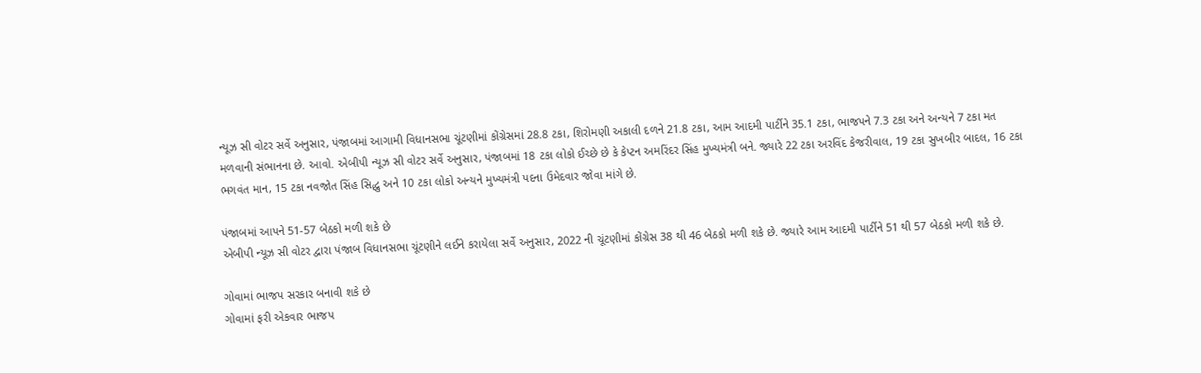ન્યૂઝ સી વોટર સર્વે અનુસાર, પંજાબમાં આગામી વિધાનસભા ચૂંટણીમાં કોંગ્રેસમાં 28.8 ટકા, શિરોમણી અકાલી દળને 21.8 ટકા, આમ આદમી પાર્ટીને 35.1 ટકા, ભાજપને 7.3 ટકા અને અન્યને 7 ટકા મત મળવાની સંભાનના છે. આવો. એબીપી ન્યૂઝ સી વોટર સર્વે અનુસાર, પંજાબમાં 18 ટકા લોકો ઈચ્છે છે કે કેપ્ટન અમરિંદર સિંહ મુખ્યમંત્રી બને. જ્યારે 22 ટકા અરવિંદ કેજરીવાલ, 19 ટકા સુખબીર બાદલ, 16 ટકા ભગવંત માન, 15 ટકા નવજોત સિંહ સિદ્ધુ અને 10 ટકા લોકો અન્યને મુખ્યમંત્રી પદના ઉમેદવાર જોવા માંગે છે.

પંજાબમાં આપને 51-57 બેઠકો મળી શકે છે
એબીપી ન્યૂઝ સી વોટર દ્વારા પંજાબ વિધાનસભા ચૂંટણીને લઈને કરાયેલા સર્વે અનુસાર, 2022 ની ચૂંટણીમાં કોંગ્રેસ 38 થી 46 બેઠકો મળી શકે છે. જ્યારે આમ આદમી પાર્ટીને 51 થી 57 બેઠકો મળી શકે છે.

ગોવામાં ભાજપ સરકાર બનાવી શકે છે
ગોવામાં ફરી એકવાર ભાજપ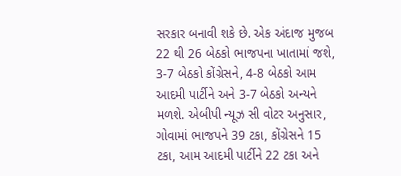સરકાર બનાવી શકે છે. એક અંદાજ મુજબ 22 થી 26 બેઠકો ભાજપના ખાતામાં જશે, 3-7 બેઠકો કોંગ્રેસને, 4-8 બેઠકો આમ આદમી પાર્ટીને અને 3-7 બેઠકો અન્યને મળશે. એબીપી ન્યૂઝ સી વોટર અનુસાર, ગોવામાં ભાજપને 39 ટકા, કોંગ્રેસને 15 ટકા, આમ આદમી પાર્ટીને 22 ટકા અને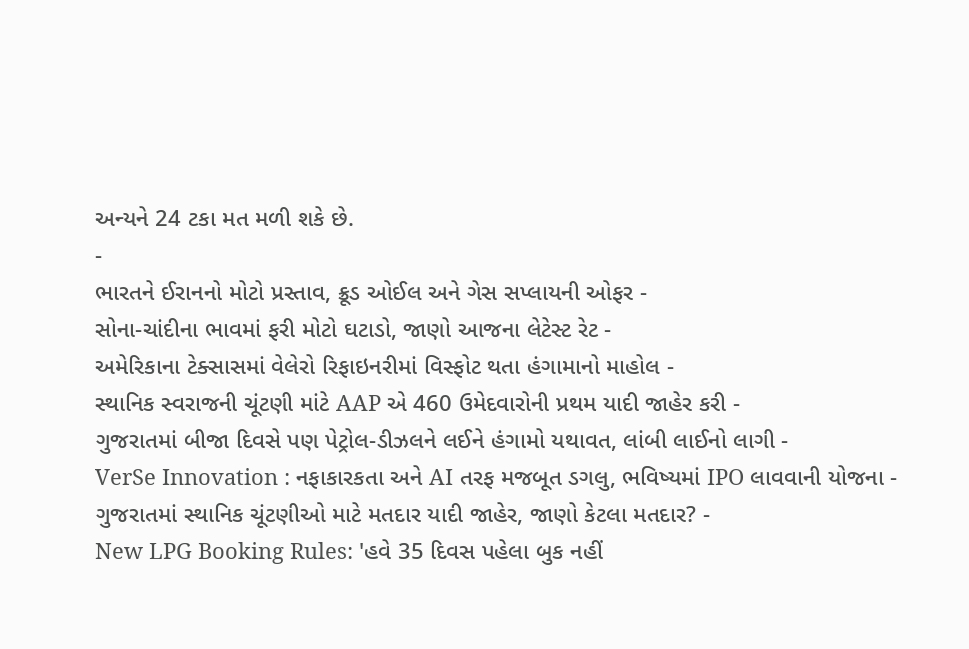અન્યને 24 ટકા મત મળી શકે છે.
-
ભારતને ઈરાનનો મોટો પ્રસ્તાવ, ક્રૂડ ઓઈલ અને ગેસ સપ્લાયની ઓફર -
સોના-ચાંદીના ભાવમાં ફરી મોટો ઘટાડો, જાણો આજના લેટેસ્ટ રેટ -
અમેરિકાના ટેક્સાસમાં વેલેરો રિફાઇનરીમાં વિસ્ફોટ થતા હંગામાનો માહોલ -
સ્થાનિક સ્વરાજની ચૂંટણી માંટે AAP એ 460 ઉમેદવારોની પ્રથમ યાદી જાહેર કરી -
ગુજરાતમાં બીજા દિવસે પણ પેટ્રોલ-ડીઝલને લઈને હંગામો યથાવત, લાંબી લાઈનો લાગી -
VerSe Innovation : નફાકારકતા અને AI તરફ મજબૂત ડગલુ, ભવિષ્યમાં IPO લાવવાની યોજના -
ગુજરાતમાં સ્થાનિક ચૂંટણીઓ માટે મતદાર યાદી જાહેર, જાણો કેટલા મતદાર? -
New LPG Booking Rules: 'હવે 35 દિવસ પહેલા બુક નહીં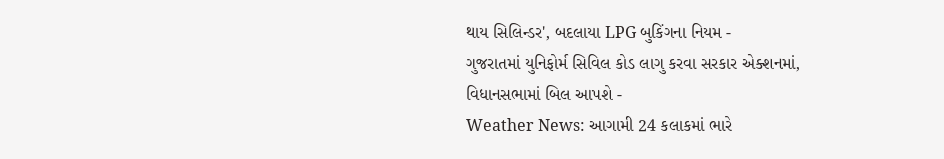થાય સિલિન્ડર', બદલાયા LPG બુકિંગના નિયમ -
ગુજરાતમાં યુનિફોર્મ સિવિલ કોડ લાગુ કરવા સરકાર એક્શનમાં, વિધાનસભામાં બિલ આપશે -
Weather News: આગામી 24 કલાકમાં ભારે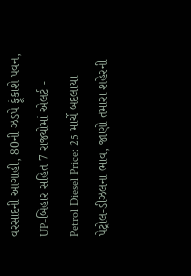વરસાદની આગાહી, 80ની ઝડપે ફૂંકાશે પવન, UP-બિહાર સહિત 7 રાજ્યોમાં એલર્ટ -
Petrol Diesel Price: 25 માર્ચે બદલાયા પેટ્રોલ-ડીઝલના ભાવ, જાણો તમારા શહેરની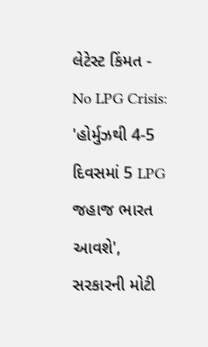લેટેસ્ટ કિંમત -
No LPG Crisis: 'હોર્મુઝથી 4-5 દિવસમાં 5 LPG જહાજ ભારત આવશે', સરકારની મોટી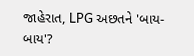જાહેરાત, LPG અછતને 'બાય-બાય'?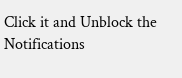Click it and Unblock the Notifications